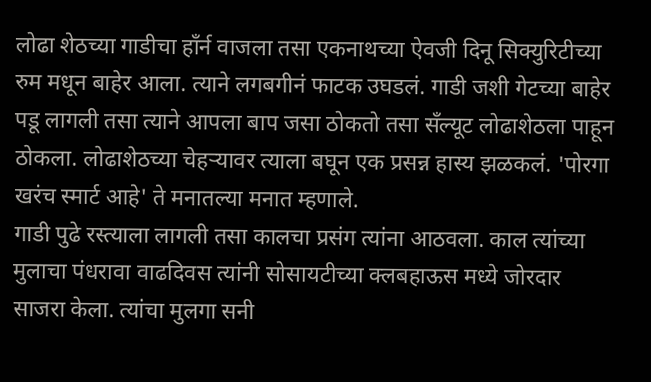लोढा शेठच्या गाडीचा हाँर्न वाजला तसा एकनाथच्या ऐवजी दिनू सिक्युरिटीच्या रुम मधून बाहेर आला. त्याने लगबगीनं फाटक उघडलं. गाडी जशी गेटच्या बाहेर पडू लागली तसा त्याने आपला बाप जसा ठोकतो तसा सँल्यूट लोढाशेठला पाहून ठोकला. लोढाशेठच्या चेहऱ्यावर त्याला बघून एक प्रसन्न हास्य झळकलं. 'पोरगा खरंच स्मार्ट आहे' ते मनातल्या मनात म्हणाले.
गाडी पुढे रस्त्याला लागली तसा कालचा प्रसंग त्यांना आठवला. काल त्यांच्या मुलाचा पंधरावा वाढदिवस त्यांनी सोसायटीच्या क्लबहाऊस मध्ये जोरदार साजरा केला. त्यांचा मुलगा सनी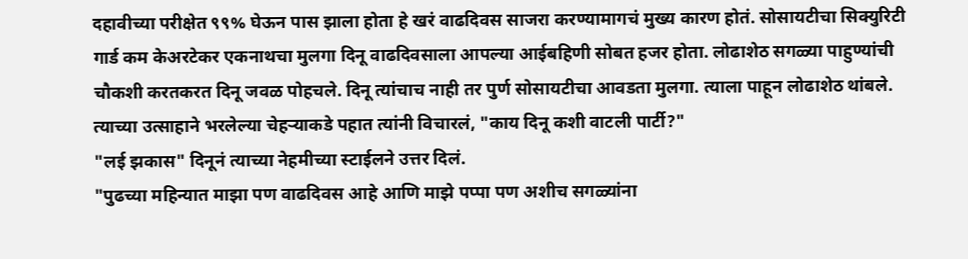दहावीच्या परीक्षेत ९९% घेऊन पास झाला होता हे खरं वाढदिवस साजरा करण्यामागचं मुख्य कारण होतं. सोसायटीचा सिक्युरिटी गार्ड कम केअरटेकर एकनाथचा मुलगा दिनू वाढदिवसाला आपल्या आईबहिणी सोबत हजर होता. लोढाशेठ सगळ्या पाहुण्यांची चौकशी करतकरत दिनू जवळ पोहचले. दिनू त्यांचाच नाही तर पुर्ण सोसायटीचा आवडता मुलगा. त्याला पाहून लोढाशेठ थांबले. त्याच्या उत्साहाने भरलेल्या चेहऱ्याकडे पहात त्यांनी विचारलं, "काय दिनू कशी वाटली पार्टी?"
"लई झकास" दिनूनं त्याच्या नेहमीच्या स्टाईलने उत्तर दिलं.
"पुढच्या महिन्यात माझा पण वाढदिवस आहे आणि माझे पप्पा पण अशीच सगळ्यांना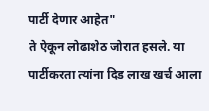पार्टी देणार आहेत"
ते ऐकून लोढाशेठ जोरात हसले. या पार्टीकरता त्यांना दिड लाख खर्च आला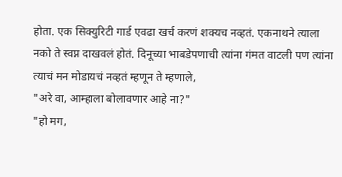होता. एक सिक्युरिटी गार्ड एवढा खर्च करणं शक्यच नव्हतं. एकनाथने त्याला नको ते स्वप्न दाखवलं होतं. दिनूच्या भाबडेपणाची त्यांना गंमत वाटली पण त्यांना त्याचं मन मोडायचं नव्हतं म्हणून ते म्हणाले,
"अरे वा, आम्हाला बोलावणार आहे ना?"
"हो मग,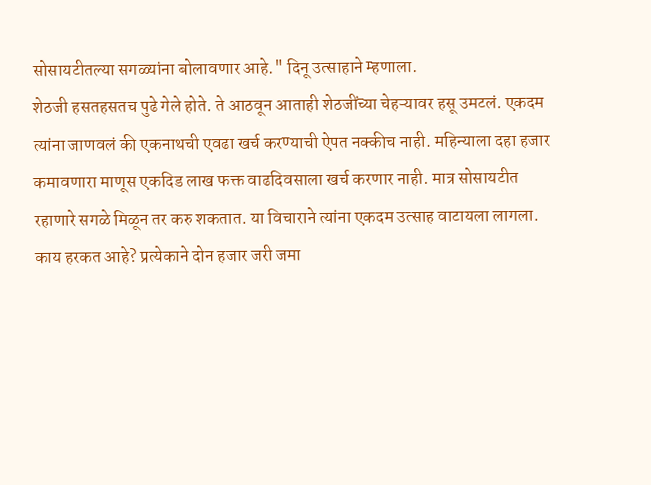सोसायटीतल्या सगळ्यांना बोलावणार आहे." दिनू उत्साहाने म्हणाला.
शेठजी हसतहसतच पुढे गेले होते. ते आठवून आताही शेठजींच्या चेहऱ्यावर हसू उमटलं. एकदम त्यांना जाणवलं की एकनाथची एवढा खर्च करण्याची ऐपत नक्कीच नाही. महिन्याला दहा हजार कमावणारा माणूस एकदिड लाख फक्त वाढदिवसाला खर्च करणार नाही. मात्र सोसायटीत रहाणारे सगळे मिळून तर करु शकतात. या विचाराने त्यांना एकदम उत्साह वाटायला लागला. काय हरकत आहे? प्रत्येकाने दोन हजार जरी जमा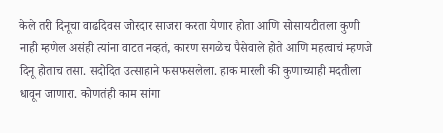केले तरी दिनूचा वाढदिवस जोरदार साजरा करता येणार होता आणि सोसायटीतला कुणी नाही म्हणेल असंही त्यांना वाटत नव्हतं, कारण सगळेच पैसेवाले होते आणि महत्वाचं म्हणजे दिनू होताच तसा. सदोदित उत्साहाने फसफसलेला. हाक मारली की कुणाच्याही मदतीला धावून जाणारा. कोणतंही काम सांगा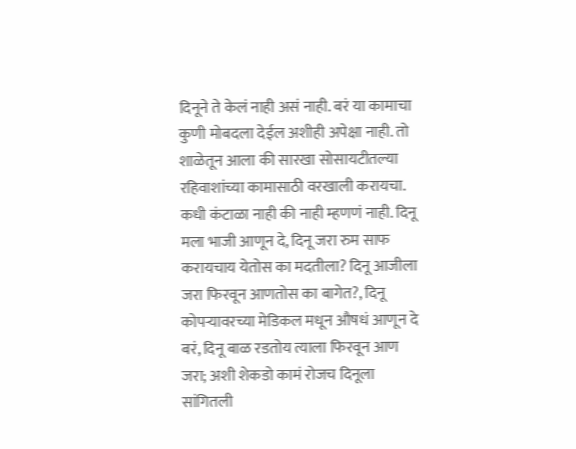दिनूने ते केलं नाही असं नाही. बरं या कामाचा कुणी मोबदला देईल अशीही अपेक्षा नाही. तो शाळेतून आला की सारखा सोसायटीतल्या रहिवाशांच्या कामासाठी वरखाली करायचा. कधी कंटाळा नाही की नाही म्हणणं नाही. दिनू मला भाजी आणून दे, दिनू जरा रुम साफ करायचाय येतोस का मदतीला? दिनू आजीला जरा फिरवून आणतोस का बागेत?, दिनू कोपऱ्यावरच्या मेडिकल मधून औषधं आणून दे बरं, दिनू बाळ रडतोय त्याला फिरवून आण जरा; अशी शेकडो कामं रोजच दिनूला सांगितली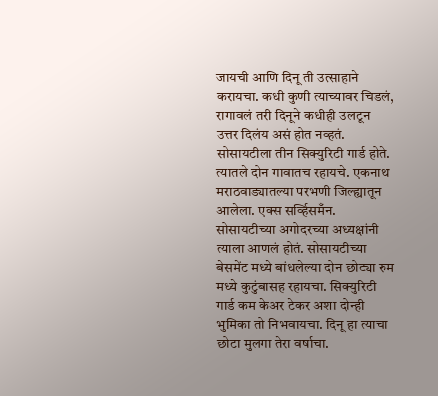जायची आणि दिनू ती उत्साहाने करायचा. कधी कुणी त्याच्यावर चिडलं, रागावलं तरी दिनूने कधीही उलटून उत्तर दिलंय असं होत नव्हतं.
सोसायटीला तीन सिक्युरिटी गार्ड होते. त्यातले दोन गावातच रहायचे. एकनाथ मराठवाड्यातल्या परभणी जिल्ह्यातून आलेला. एक्स सर्व्हिसमँन. सोसायटीच्या अगोदरच्या अध्यक्षांनी त्याला आणलं होतं. सोसायटीच्या बेसमेंट मध्ये बांधलेल्या दोन छोट्या रुम मध्ये कुटुंबासह रहायचा. सिक्युरिटी गार्ड कम केअर टेकर अशा दोन्ही भुमिका तो निभवायचा. दिनू हा त्याचा छोटा मुलगा तेरा वर्षाचा.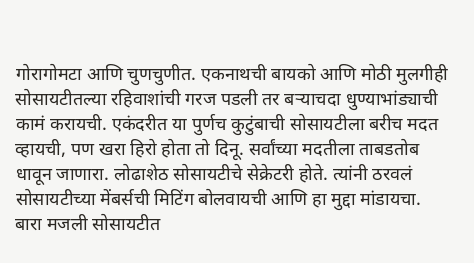गोरागोमटा आणि चुणचुणीत. एकनाथची बायको आणि मोठी मुलगीही सोसायटीतल्या रहिवाशांची गरज पडली तर बऱ्याचदा धुण्याभांड्याची कामं करायची. एकंदरीत या पुर्णच कुटुंबाची सोसायटीला बरीच मदत व्हायची, पण खरा हिरो होता तो दिनू. सर्वांच्या मदतीला ताबडतोब धावून जाणारा. लोढाशेठ सोसायटीचे सेक्रेटरी होते. त्यांनी ठरवलं सोसायटीच्या मेंबर्सची मिटिंग बोलवायची आणि हा मुद्दा मांडायचा. बारा मजली सोसायटीत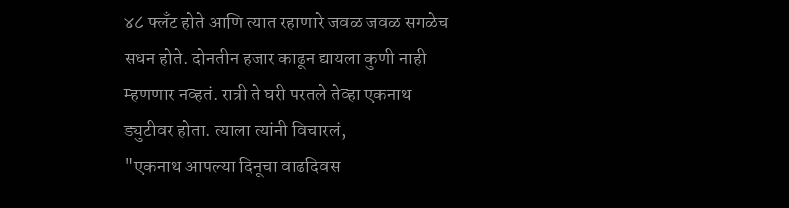४८ फ्लँट होते आणि त्यात रहाणारे जवळ जवळ सगळेच सधन होते. दोनतीन हजार काढून द्यायला कुणी नाही म्हणणार नव्हतं. रात्री ते घरी परतले तेव्हा एकनाथ ड्युटीवर होता. त्याला त्यांनी विचारलं,
"एकनाथ आपल्या दिनूचा वाढदिवस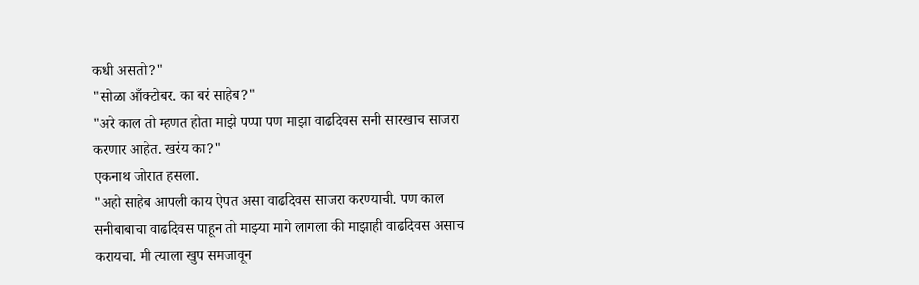कधी असतो?"
"सोळा आँक्टोबर. का बरं साहेब?"
"अरे काल तो म्हणत होता माझे पप्पा पण माझा वाढदिवस सनी सारखाच साजरा करणार आहेत. खरंय का?"
एकनाथ जोरात हसला.
"अहो साहेब आपली काय ऐपत असा वाढदिवस साजरा करण्याची. पण काल सनीबाबाचा वाढदिवस पाहून तो माझ्या मागे लागला की माझाही वाढदिवस असाच करायचा. मी त्याला खुप समजावून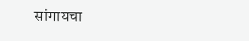सांगायचा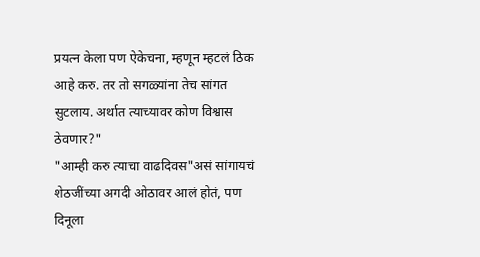प्रयत्न केला पण ऐकेचना, म्हणून म्हटलं ठिक आहे करु. तर तो सगळ्यांना तेच सांगत सुटलाय. अर्थात त्याच्यावर कोण विश्वास ठेवणार?"
"आम्ही करु त्याचा वाढदिवस"असं सांगायचं शेठजींच्या अगदी ओठावर आलं होतं, पण दिनूला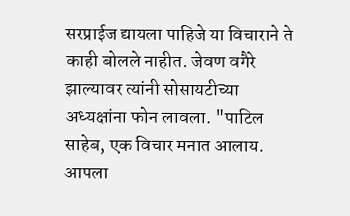सरप्राईज द्यायला पाहिजे या विचाराने ते काही बोलले नाहीत. जेवण वगैरे झाल्यावर त्यांनी सोसायटीच्या अध्यक्षांना फोन लावला. "पाटिल साहेब, एक विचार मनात आलाय. आपला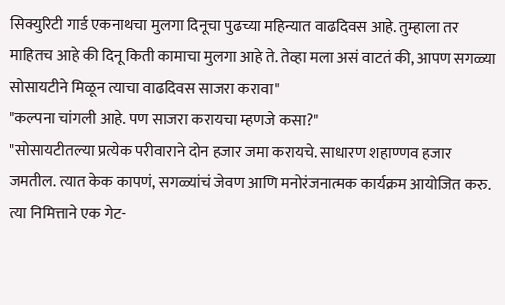सिक्युरिटी गार्ड एकनाथचा मुलगा दिनूचा पुढच्या महिन्यात वाढदिवस आहे. तुम्हाला तर माहितच आहे की दिनू किती कामाचा मुलगा आहे ते. तेव्हा मला असं वाटतं की, आपण सगळ्या सोसायटीने मिळून त्याचा वाढदिवस साजरा करावा"
"कल्पना चांगली आहे. पण साजरा करायचा म्हणजे कसा?"
"सोसायटीतल्या प्रत्येक परीवाराने दोन हजार जमा करायचे. साधारण शहाण्णव हजार जमतील. त्यात केक कापणं, सगळ्यांचं जेवण आणि मनोरंजनात्मक कार्यक्रम आयोजित करु. त्या निमित्ताने एक गेट-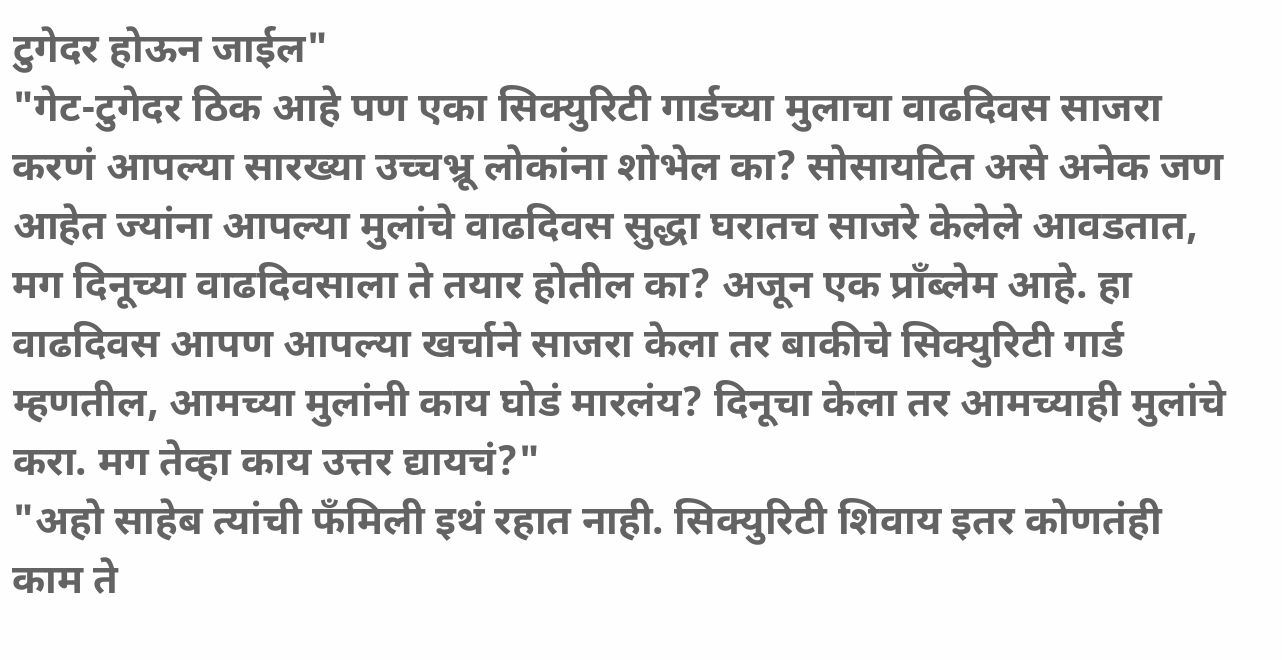टुगेदर होऊन जाईल"
"गेट-टुगेदर ठिक आहे पण एका सिक्युरिटी गार्डच्या मुलाचा वाढदिवस साजरा करणं आपल्या सारख्या उच्चभ्रू लोकांना शोभेल का? सोसायटित असे अनेक जण आहेत ज्यांना आपल्या मुलांचे वाढदिवस सुद्धा घरातच साजरे केलेले आवडतात, मग दिनूच्या वाढदिवसाला ते तयार होतील का? अजून एक प्राँब्लेम आहे. हा वाढदिवस आपण आपल्या खर्चाने साजरा केला तर बाकीचे सिक्युरिटी गार्ड म्हणतील, आमच्या मुलांनी काय घोडं मारलंय? दिनूचा केला तर आमच्याही मुलांचे करा. मग तेव्हा काय उत्तर द्यायचं?"
"अहो साहेब त्यांची फँमिली इथं रहात नाही. सिक्युरिटी शिवाय इतर कोणतंही काम ते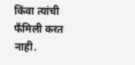किंवा त्यांची फँमिली करत नाही.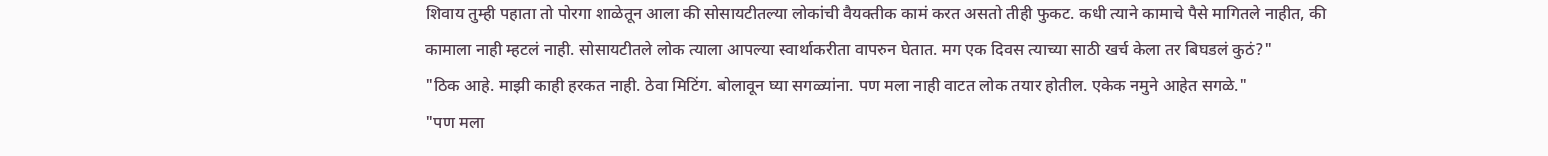शिवाय तुम्ही पहाता तो पोरगा शाळेतून आला की सोसायटीतल्या लोकांची वैयक्तीक कामं करत असतो तीही फुकट. कधी त्याने कामाचे पैसे मागितले नाहीत, की कामाला नाही म्हटलं नाही. सोसायटीतले लोक त्याला आपल्या स्वार्थाकरीता वापरुन घेतात. मग एक दिवस त्याच्या साठी खर्च केला तर बिघडलं कुठं?"
"ठिक आहे. माझी काही हरकत नाही. ठेवा मिटिंग. बोलावून घ्या सगळ्यांना. पण मला नाही वाटत लोक तयार होतील. एकेक नमुने आहेत सगळे."
"पण मला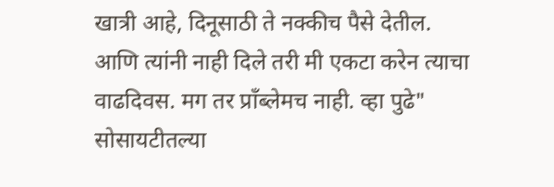खात्री आहे, दिनूसाठी ते नक्कीच पैसे देतील. आणि त्यांनी नाही दिले तरी मी एकटा करेन त्याचा वाढदिवस. मग तर प्राँब्लेमच नाही. व्हा पुढे"
सोसायटीतल्या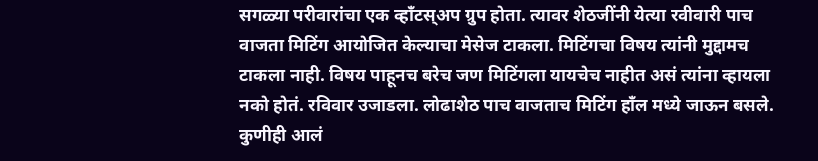सगळ्या परीवारांचा एक व्हाँटस्अप ग्रुप होता. त्यावर शेठजींनी येत्या रवीवारी पाच वाजता मिटिंग आयोजित केल्याचा मेसेज टाकला. मिटिंगचा विषय त्यांनी मुद्दामच टाकला नाही. विषय पाहूनच बरेच जण मिटिंगला यायचेच नाहीत असं त्यांना व्हायला नको होतं. रविवार उजाडला. लोढाशेठ पाच वाजताच मिटिंग हाँल मध्ये जाऊन बसले. कुणीही आलं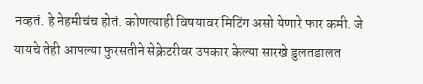नव्हतं. हे नेहमीचंच होतं. कोणत्याही विषयावर मिटिंग असो येणारे फार कमी. जे यायचे तेही आपल्या फुरसतीने सेक्रेटरीवर उपकार केल्या सारखे डुलतडालत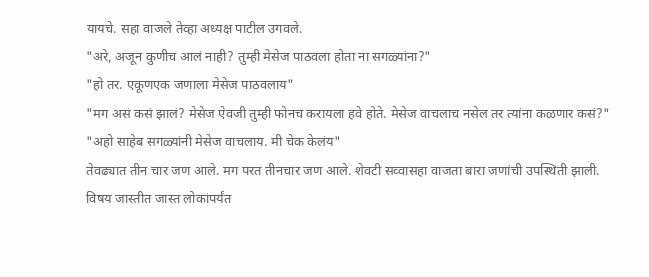यायचे. सहा वाजले तेव्हा अध्यक्ष पाटील उगवले.
"अरे, अजून कुणीच आलं नाही? तुम्ही मेसेज पाठवला होता ना सगळ्यांना?"
"हो तर. एकूणएक जणाला मेसेज पाठवलाय"
"मग असं कसं झालं? मेसेज ऐवजी तुम्ही फोनच करायला हवे होते. मेसेज वाचलाच नसेल तर त्यांना कळणार कसं?"
"अहो साहेब सगळ्यांनी मेसेज वाचलाय. मी चेक केलंय"
तेवढ्यात तीन चार जण आले. मग परत तीनचार जण आले. शेवटी सव्वासहा वाजता बारा जणांची उपस्थिती झाली. विषय जास्तीत जास्त लोकांपर्यंत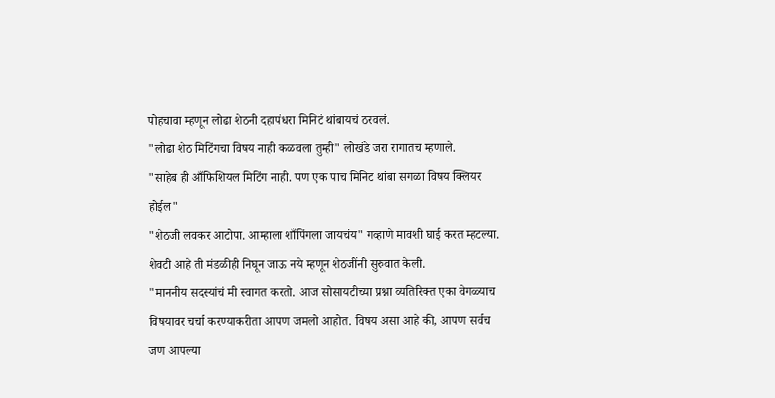पोहचावा म्हणून लोढा शेठनी दहापंधरा मिनिटं थांबायचं ठरवलं.
"लोढा शेठ मिटिंगचा विषय नाही कळवला तुम्ही" लोखंडे जरा रागातच म्हणाले.
"साहेब ही आँफिशियल मिटिंग नाही. पण एक पाच मिनिट थांबा सगळा विषय क्लियर होईल"
"शेठजी लवकर आटोपा. आम्हाला शाँपिंगला जायचंय" गव्हाणे मावशी घाई करत म्हटल्या.
शेवटी आहे ती मंडळीही निघून जाऊ नये म्हणून शेठजींनी सुरुवात केली.
"माननीय सदस्यांचं मी स्वागत करतो. आज सोसायटीच्या प्रश्ना व्यतिरिक्त एका वेगळ्याच विषयावर चर्चा करण्याकरीता आपण जमलो आहोत. विषय असा आहे की, आपण सर्वच जण आपल्या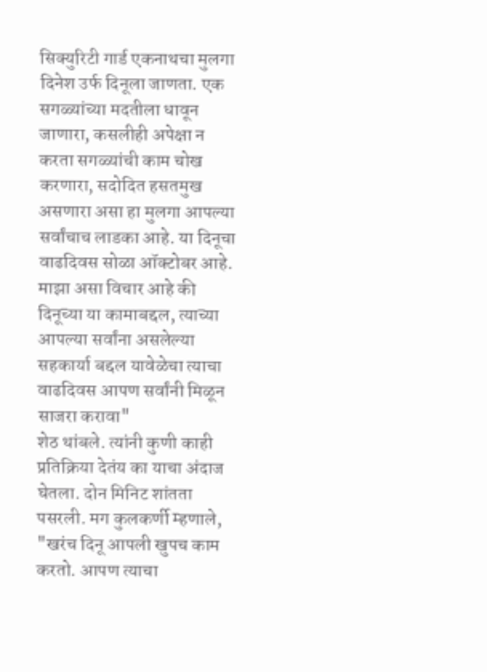सिक्युरिटी गार्ड एकनाथचा मुलगा दिनेश उर्फ दिनूला जाणता. एक सगळ्यांच्या मदतीला धावून जाणारा, कसलीही अपेक्षा न करता सगळ्यांची काम चोख करणारा, सदोदित हसतमुख असणारा असा हा मुलगा आपल्या सर्वांचाच लाडका आहे. या दिनूचा वाढदिवस सोळा ऑक्टोबर आहे. माझा असा विचार आहे की दिनूच्या या कामाबद्दल, त्याच्या आपल्या सर्वांना असलेल्या सहकार्या बद्दल यावेळेचा त्याचा वाढदिवस आपण सर्वांनी मिळून साजरा करावा"
शेठ थांबले. त्यांनी कुणी काही प्रतिक्रिया देतंय का याचा अंदाज घेतला. दोन मिनिट शांतता पसरली. मग कुलकर्णी म्हणाले,
"खरंच दिनू आपली खुपच काम करतो. आपण त्याचा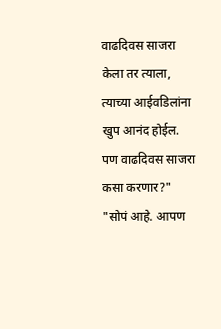वाढदिवस साजरा केला तर त्याला, त्याच्या आईवडिलांना खुप आनंद होईल. पण वाढदिवस साजरा कसा करणार?"
"सोपं आहे. आपण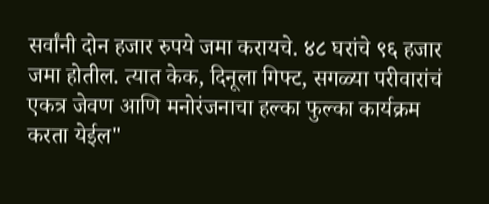सर्वांनी दोन हजार रुपये जमा करायचे. ४८ घरांचे ९६ हजार जमा होतील. त्यात केक, दिनूला गिफ्ट, सगळ्या परीवारांचं एकत्र जेवण आणि मनोरंजनाचा हल्का फुल्का कार्यक्रम करता येईल"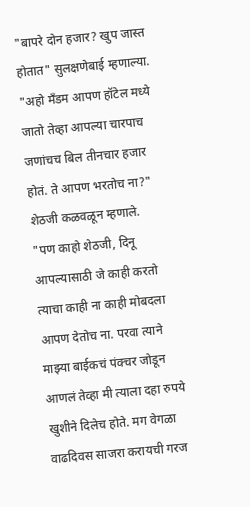"बापरे दोन हजार? खुप जास्त होतात" सुलक्षणेबाई म्हणाल्या.
"अहो मँडम आपण हॉटेल मध्ये जातो तेव्हा आपल्या चारपाच जणांचच बिल तीनचार हजार होतं. ते आपण भरतोच ना?" शेठजी कळवळून म्हणाले.
"पण काहो शेठजी, दिनू आपल्यासाठी जे काही करतो त्याचा काही ना काही मोबदला आपण देतोच ना. परवा त्याने माझ्या बाईकचं पंक्चर जोडून आणलं तेव्हा मी त्याला दहा रुपये खुशीने दिलेच होते. मग वेगळा वाढदिवस साजरा करायची गरज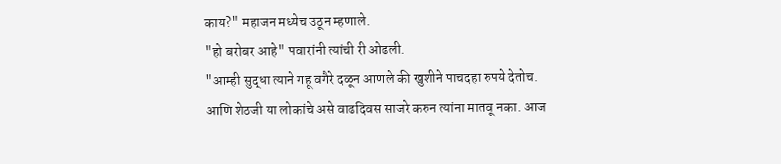काय?" महाजन मध्येच उठून म्हणाले.
"हो बरोबर आहे" पवारांनी त्यांची री ओढली.
"आम्ही सुद्धा त्याने गहू वगैरे दळून आणले की खुशीने पाचदहा रुपये देतोच. आणि शेठजी या लोकांचे असे वाढदिवस साजरे करुन त्यांना मातवू नका. आज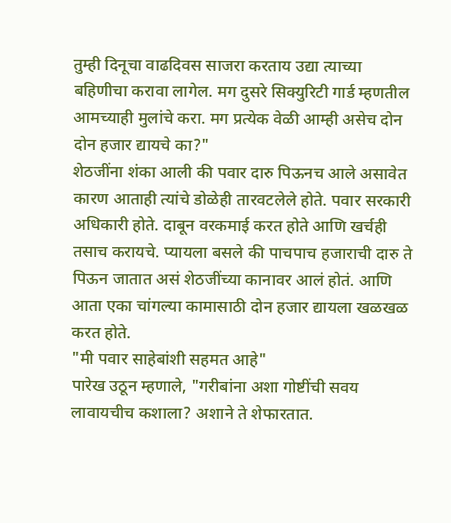तुम्ही दिनूचा वाढदिवस साजरा करताय उद्या त्याच्या बहिणीचा करावा लागेल. मग दुसरे सिक्युरिटी गार्ड म्हणतील आमच्याही मुलांचे करा. मग प्रत्येक वेळी आम्ही असेच दोन दोन हजार द्यायचे का?"
शेठजींना शंका आली की पवार दारु पिऊनच आले असावेत कारण आताही त्यांचे डोळेही तारवटलेले होते. पवार सरकारी अधिकारी होते. दाबून वरकमाई करत होते आणि खर्चही तसाच करायचे. प्यायला बसले की पाचपाच हजाराची दारु ते पिऊन जातात असं शेठजींच्या कानावर आलं होतं. आणि आता एका चांगल्या कामासाठी दोन हजार द्यायला खळखळ करत होते.
"मी पवार साहेबांशी सहमत आहे"
पारेख उठून म्हणाले, "गरीबांना अशा गोष्टींची सवय लावायचीच कशाला? अशाने ते शेफारतात.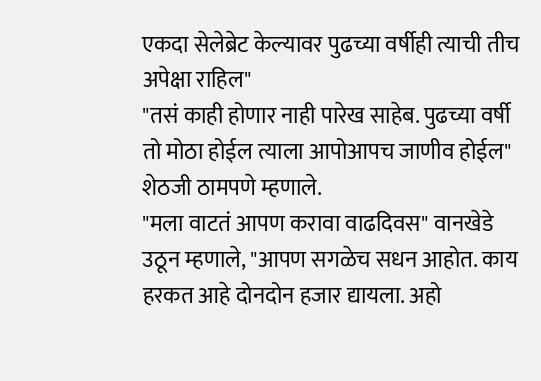एकदा सेलेब्रेट केल्यावर पुढच्या वर्षीही त्याची तीच अपेक्षा राहिल"
"तसं काही होणार नाही पारेख साहेब. पुढच्या वर्षी तो मोठा होईल त्याला आपोआपच जाणीव होईल" शेठजी ठामपणे म्हणाले.
"मला वाटतं आपण करावा वाढदिवस" वानखेडे उठून म्हणाले, "आपण सगळेच सधन आहोत. काय हरकत आहे दोनदोन हजार द्यायला. अहो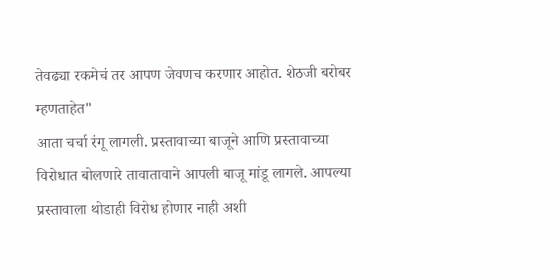तेवढ्या रकमेचं तर आपण जेवणच करणार आहोत. शेठजी बरोबर म्हणताहेत"
आता चर्चा रंगू लागली. प्रस्तावाच्या बाजूने आणि प्रस्तावाच्या विरोधात बोलणारे तावातावाने आपली बाजू मांडू लागले. आपल्या प्रस्तावाला थोडाही विरोध होणार नाही अशी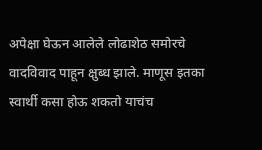अपेक्षा घेऊन आलेले लोढाशेठ समोरचे वादविवाद पाहून क्षुब्ध झाले. माणूस इतका स्वार्थी कसा होऊ शकतो याचंच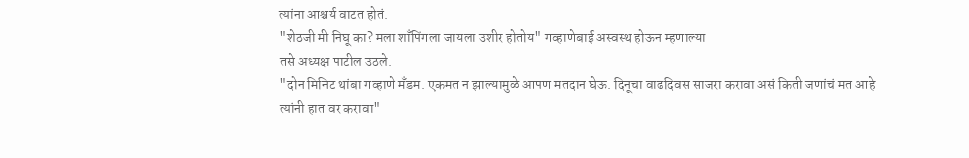त्यांना आश्चर्य वाटत होतं.
"शेठजी मी निघू का? मला शाँपिंगला जायला उशीर होतोय" गव्हाणेबाई अस्वस्थ होऊन म्हणाल्या
तसे अध्यक्ष पाटील उठले.
"दोन मिनिट थांबा गव्हाणे मँडम. एकमत न झाल्यामुळे आपण मतदान घेऊ. दिनूचा वाढदिवस साजरा करावा असं किती जणांचं मत आहे त्यांनी हात वर करावा"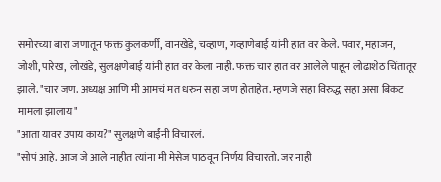समोरच्या बारा जणातून फक्त कुलकर्णी, वानखेडे, चव्हाण, गव्हाणेबाई यांनी हात वर केले. पवार, महाजन, जोशी, पारेख, लोखंडे, सुलक्षणेबाई यांनी हात वर केला नाही. फक्त चार हात वर आलेले पाहून लोढाशेठ चिंतातूर झाले. "चार जण. अध्यक्ष आणि मी आमचं मत धरुन सहा जण होताहेत. म्हणजे सहा विरुद्ध सहा असा बिकट मामला झालाय"
"आता यावर उपाय काय?" सुलक्षणे बाईंनी विचारलं.
"सोपं आहे. आज जे आले नाहीत त्यांना मी मेसेज पाठवून निर्णय विचारतो. जर नाही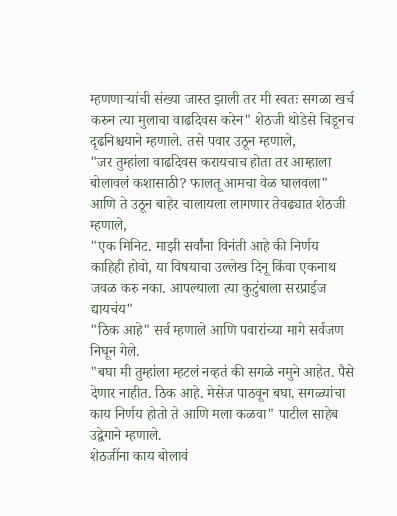म्हणणाऱ्यांची संख्या जास्त झाली तर मी स्वतः सगळा खर्च करुन त्या मुलाचा वाढदिवस करेन" शेठजी थोडेसे चिडूनच दृढनिश्चयाने म्हणाले. तसे पवार उठून म्हणाले,
"जर तुम्हांला वाढदिवस करायचाच होता तर आम्हाला बोलावलं कशासाठी? फालतू आमचा वेळ घालवला" आणि ते उठून बाहेर चालायला लागणार तेवढ्यात शेठजी म्हणाले,
"एक मिनिट. माझी सर्वांना विनंती आहे की निर्णय काहिही होवो, या विषयाचा उल्लेख दिनू किंवा एकनाथ जवळ करु नका. आपल्याला त्या कुटुंबाला सरप्राईज द्यायचंय"
"ठिक आहे" सर्व म्हणाले आणि पवारांच्या मागे सर्वजण निघून गेले.
"बघा मी तुम्हांला म्हटलं नव्हतं की सगळे नमुने आहेत. पैसे देणार नाहीत. ठिक आहे. मेसेज पाठवून बघा. सगळ्यांचा काय निर्णय होतो ते आणि मला कळवा" पाटील साहेब उद्वेगाने म्हणाले.
शेठजींना काय बोलावं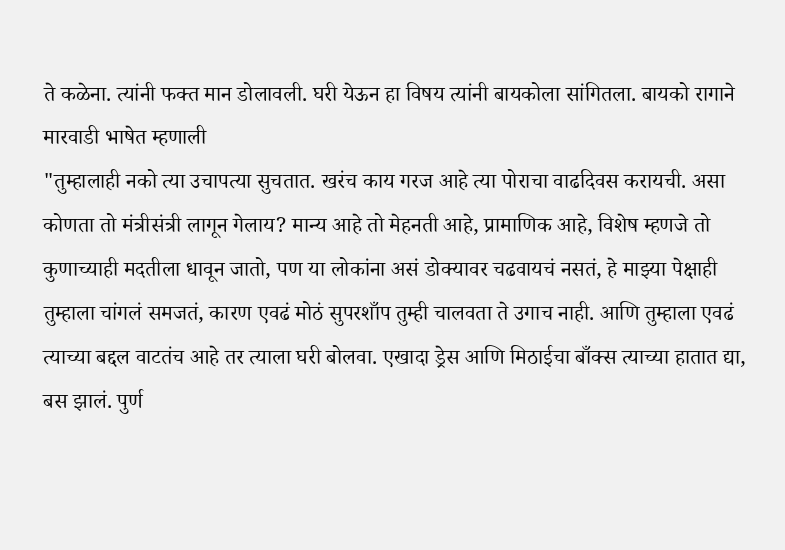ते कळेना. त्यांनी फक्त मान डोलावली. घरी येऊन हा विषय त्यांनी बायकोला सांगितला. बायको रागाने मारवाडी भाषेत म्हणाली
"तुम्हालाही नको त्या उचापत्या सुचतात. खरंच काय गरज आहे त्या पोराचा वाढदिवस करायची. असा कोणता तो मंत्रीसंत्री लागून गेलाय? मान्य आहे तो मेहनती आहे, प्रामाणिक आहे, विशेष म्हणजे तो कुणाच्याही मदतीला धावून जातो, पण या लोकांना असं डोक्यावर चढवायचं नसतं, हे माझ्या पेक्षाही तुम्हाला चांगलं समजतं, कारण एवढं मोठं सुपरशाँप तुम्ही चालवता ते उगाच नाही. आणि तुम्हाला एवढं त्याच्या बद्दल वाटतंच आहे तर त्याला घरी बोलवा. एखादा ड्रेस आणि मिठाईचा बाँक्स त्याच्या हातात द्या, बस झालं. पुर्ण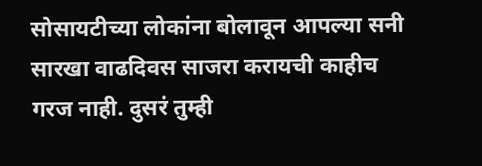सोसायटीच्या लोकांना बोलावून आपल्या सनी सारखा वाढदिवस साजरा करायची काहीच गरज नाही. दुसरं तुम्ही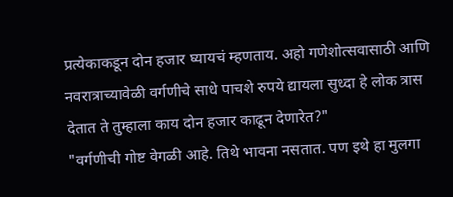प्रत्येकाकडून दोन हजार घ्यायचं म्हणताय. अहो गणेशोत्सवासाठी आणि नवरात्राच्यावेळी वर्गणीचे साधे पाचशे रुपये द्यायला सुध्दा हे लोक त्रास देतात ते तुम्हाला काय दोन हजार काढून देणारेत?"
"वर्गणीची गोष्ट वेगळी आहे. तिथे भावना नसतात. पण इथे हा मुलगा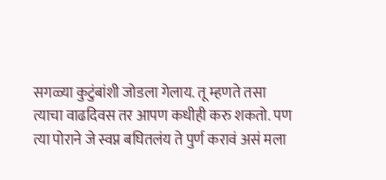सगळ्या कुटुंबांशी जोडला गेलाय. तू म्हणते तसा त्याचा वाढदिवस तर आपण कधीही करु शकतो. पण त्या पोराने जे स्वप्न बघितलंय ते पुर्ण करावं असं मला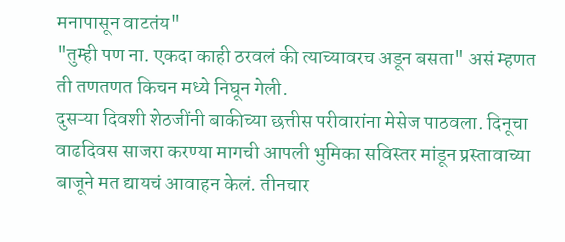मनापासून वाटतंय"
"तुम्ही पण ना. एकदा काही ठरवलं की त्याच्यावरच अडून बसता" असं म्हणत ती तणतणत किचन मध्ये निघून गेली.
दुसऱ्या दिवशी शेठजींनी बाकीच्या छत्तीस परीवारांना मेसेज पाठवला. दिनूचा वाढदिवस साजरा करण्या मागची आपली भुमिका सविस्तर मांडून प्रस्तावाच्या बाजूने मत द्यायचं आवाहन केलं. तीनचार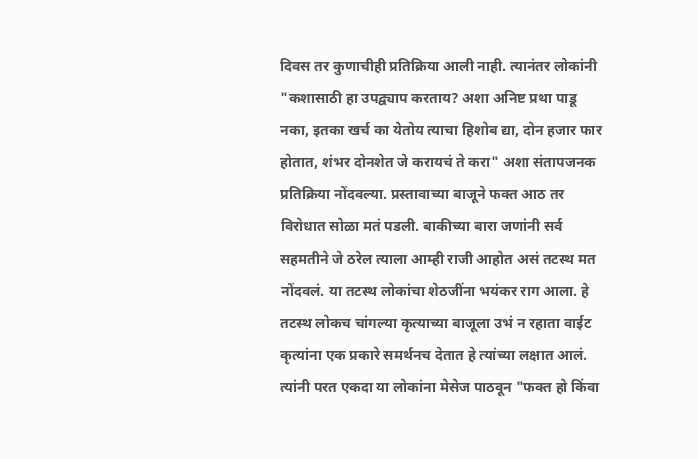दिवस तर कुणाचीही प्रतिक्रिया आली नाही. त्यानंतर लोकांनी "कशासाठी हा उपद्व्याप करताय? अशा अनिष्ट प्रथा पाडू नका, इतका खर्च का येतोय त्याचा हिशोब द्या, दोन हजार फार होतात, शंभर दोनशेत जे करायचं ते करा" अशा संतापजनक प्रतिक्रिया नोंदवल्या. प्रस्तावाच्या बाजूने फक्त आठ तर विरोधात सोळा मतं पडली. बाकीच्या बारा जणांनी सर्व सहमतीने जे ठरेल त्याला आम्ही राजी आहोत असं तटस्थ मत नोंदवलं. या तटस्थ लोकांचा शेठजींना भयंकर राग आला. हे तटस्थ लोकच चांगल्या कृत्याच्या बाजूला उभं न रहाता वाईट कृत्यांना एक प्रकारे समर्थनच देतात हे त्यांच्या लक्षात आलं. त्यांनी परत एकदा या लोकांना मेसेज पाठवून "फक्त हो किंवा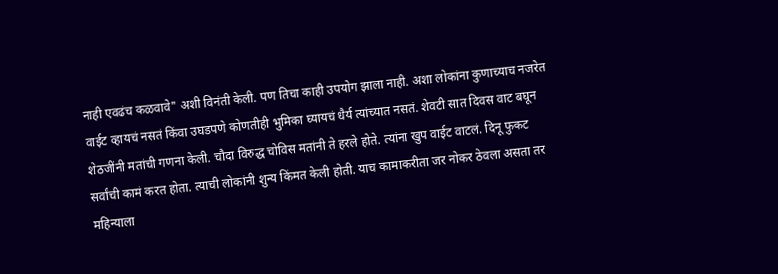नाही एवढंच कळवावे" अशी विनंती केली. पण तिचा काही उपयोग झाला नाही. अशा लोकांना कुणाच्याच नजरेत वाईट व्हायचं नसतं किंवा उघडपणे कोणतीही भुमिका घ्यायचं धैर्य त्यांच्यात नसतं. शेवटी सात दिवस वाट बघून शेठजींनी मतांची गणना केली. चौदा विरुद्ध चोविस मतांनी ते हरले होते. त्यांना खुप वाईट वाटलं. दिनू फुकट सर्वांची कामं करत होता. त्याची लोकांनी शुन्य किंमत केली होती. याच कामाकरीता जर नोकर ठेवला असता तर महिन्याला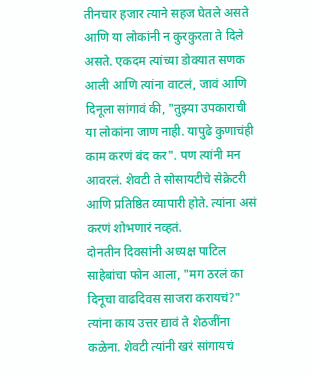तीनचार हजार त्याने सहज घेतले असते आणि या लोकांनी न कुरकुरता ते दिले असते. एकदम त्यांच्या डोक्यात सणक आली आणि त्यांना वाटलं, जावं आणि दिनूला सांगावं की, "तुझ्या उपकाराची या लोकांना जाण नाही. यापुढे कुणाचंही काम करणं बंद कर". पण त्यांनी मन आवरलं. शेवटी ते सोसायटीचे सेक्रेटरी आणि प्रतिष्ठित व्यापारी होते. त्यांना असं करणं शोभणारं नव्हतं.
दोनतीन दिवसांनी अध्यक्ष पाटिल साहेबांचा फोन आला, "मग ठरलं का दिनूचा वाढदिवस साजरा करायचं?" त्यांना काय उत्तर द्यावं ते शेठजींना कळेना. शेवटी त्यांनी खरं सांगायचं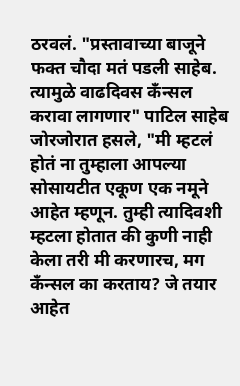ठरवलं. "प्रस्तावाच्या बाजूने फक्त चौदा मतं पडली साहेब. त्यामुळे वाढदिवस कँन्सल करावा लागणार" पाटिल साहेब जोरजोरात हसले, "मी म्हटलं होतं ना तुम्हाला आपल्या सोसायटीत एकूण एक नमूने आहेत म्हणून. तुम्ही त्यादिवशी म्हटला होतात की कुणी नाही केला तरी मी करणारच, मग कँन्सल का करताय? जे तयार आहेत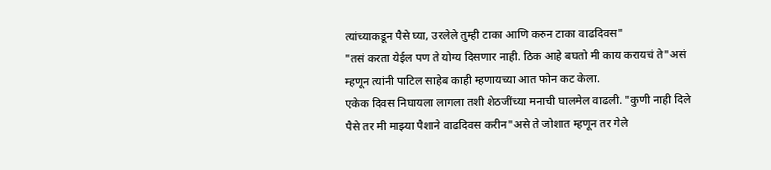त्यांच्याकडून पैसे घ्या, उरलेले तुम्ही टाका आणि करुन टाका वाढदिवस"
"तसं करता येईल पण ते योग्य दिसणार नाही. ठिक आहे बघतो मी काय करायचं ते"असं म्हणून त्यांनी पाटिल साहेब काही म्हणायच्या आत फोन कट केला.
एकेक दिवस निघायला लागला तशी शेठजींच्या मनाची घालमेल वाढली. "कुणी नाही दिले पैसे तर मी माझ्या पैशाने वाढदिवस करीन"असे ते जोशात म्हणून तर गेले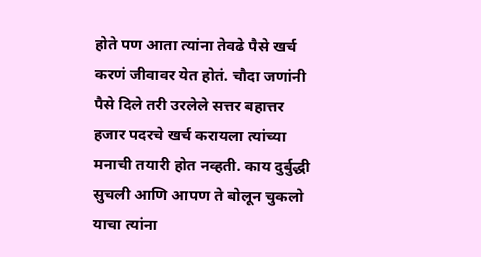होते पण आता त्यांना तेवढे पैसे खर्च करणं जीवावर येत होतं. चौदा जणांनी पैसे दिले तरी उरलेले सत्तर बहात्तर हजार पदरचे खर्च करायला त्यांच्या मनाची तयारी होत नव्हती. काय दुर्बुद्धी सुचली आणि आपण ते बोलून चुकलो याचा त्यांना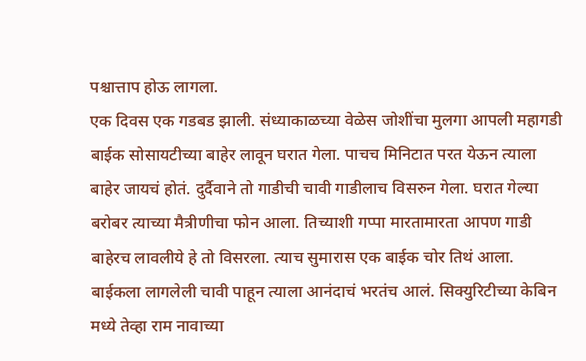पश्चात्ताप होऊ लागला.
एक दिवस एक गडबड झाली. संध्याकाळच्या वेळेस जोशींचा मुलगा आपली महागडी बाईक सोसायटीच्या बाहेर लावून घरात गेला. पाचच मिनिटात परत येऊन त्याला बाहेर जायचं होतं. दुर्दैवाने तो गाडीची चावी गाडीलाच विसरुन गेला. घरात गेल्या बरोबर त्याच्या मैत्रीणीचा फोन आला. तिच्याशी गप्पा मारतामारता आपण गाडी बाहेरच लावलीये हे तो विसरला. त्याच सुमारास एक बाईक चोर तिथं आला. बाईकला लागलेली चावी पाहून त्याला आनंदाचं भरतंच आलं. सिक्युरिटीच्या केबिन मध्ये तेव्हा राम नावाच्या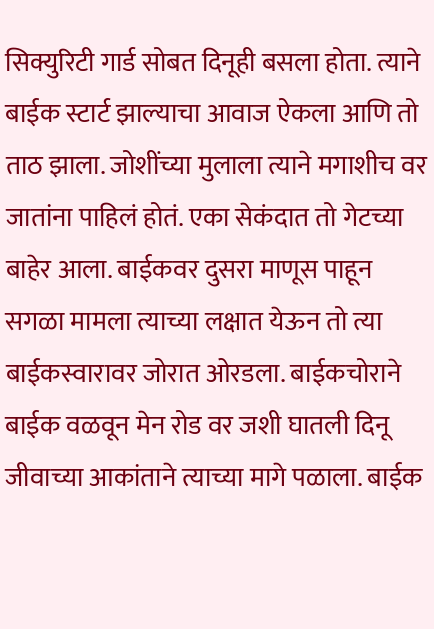सिक्युरिटी गार्ड सोबत दिनूही बसला होता. त्याने बाईक स्टार्ट झाल्याचा आवाज ऐकला आणि तो ताठ झाला. जोशींच्या मुलाला त्याने मगाशीच वर जातांना पाहिलं होतं. एका सेकंदात तो गेटच्या बाहेर आला. बाईकवर दुसरा माणूस पाहून सगळा मामला त्याच्या लक्षात येऊन तो त्या बाईकस्वारावर जोरात ओरडला. बाईकचोराने बाईक वळवून मेन रोड वर जशी घातली दिनू जीवाच्या आकांताने त्याच्या मागे पळाला. बाईक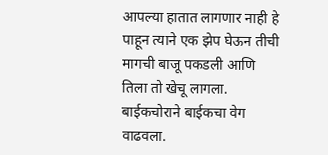आपल्या हातात लागणार नाही हे पाहून त्याने एक झेप घेऊन तीची मागची बाजू पकडली आणि तिला तो खेचू लागला. बाईकचोराने बाईकचा वेग वाढवला.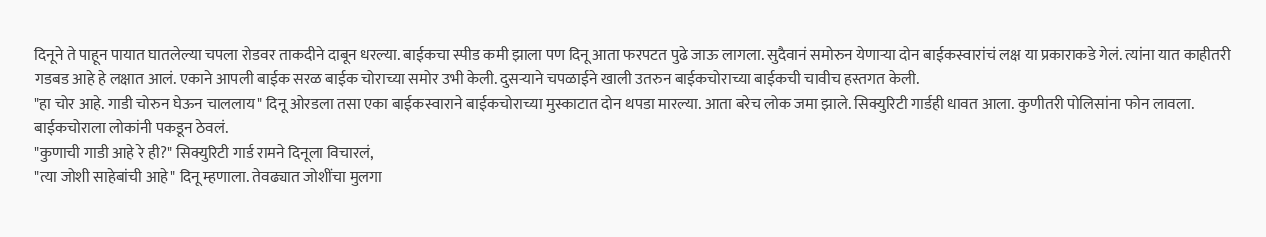दिनूने ते पाहून पायात घातलेल्या चपला रोडवर ताकदीने दाबून धरल्या. बाईकचा स्पीड कमी झाला पण दिनू आता फरपटत पुढे जाऊ लागला. सुदैवानं समोरुन येणाऱ्या दोन बाईकस्वारांचं लक्ष या प्रकाराकडे गेलं. त्यांना यात काहीतरी गडबड आहे हे लक्षात आलं. एकाने आपली बाईक सरळ बाईक चोराच्या समोर उभी केली. दुसऱ्याने चपळाईने खाली उतरुन बाईकचोराच्या बाईकची चावीच हस्तगत केली.
"हा चोर आहे. गाडी चोरुन घेऊन चाललाय" दिनू ओरडला तसा एका बाईकस्वाराने बाईकचोराच्या मुस्काटात दोन थपडा मारल्या. आता बरेच लोक जमा झाले. सिक्युरिटी गार्डही धावत आला. कुणीतरी पोलिसांना फोन लावला. बाईकचोराला लोकांनी पकडून ठेवलं.
"कुणाची गाडी आहे रे ही?" सिक्युरिटी गार्ड रामने दिनूला विचारलं,
"त्या जोशी साहेबांची आहे" दिनू म्हणाला. तेवढ्यात जोशींचा मुलगा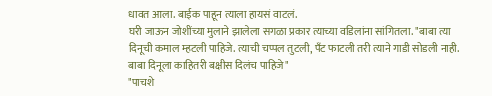धावत आला. बाईक पाहून त्याला हायसं वाटलं.
घरी जाऊन जोशींच्या मुलाने झालेला सगळा प्रकार त्याच्या वडिलांना सांगितला. "बाबा त्या दिनूची कमाल म्हटली पाहिजे. त्याची चप्पल तुटली, पँट फाटली तरी त्याने गाडी सोडली नाही. बाबा दिनूला काहितरी बक्षीस दिलंच पाहिजे"
"पाचशे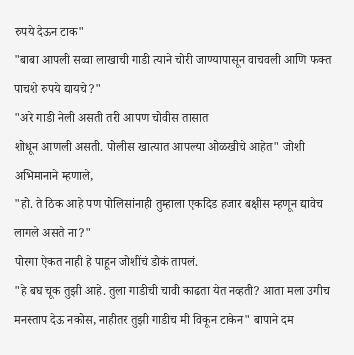रुपये देऊन टाक"
"बाबा आपली सव्वा लाखाची गाडी त्याने चोरी जाण्यापासून वाचवली आणि फक्त पाचशे रुपये द्यायचे?"
"अरे गाडी नेली असती तरी आपण चोवीस तासात
शोधून आणली असती. पोलीस खात्यात आपल्या ओळखीचे आहेत" जोशी अभिमानाने म्हणाले,
"हो. ते ठिक आहे पण पोलिसांनाही तुम्हाला एकदिड हजार बक्षीस म्हणून द्यावेच लागले असते ना?"
पोरगा ऐकत नाही हे पाहून जोशींचं डोकं तापलं.
"हे बघ चूक तुझी आहे. तुला गाडीची चावी काढता येत नव्हती? आता मला उगीच मनस्ताप देऊ नकोस, नाहीतर तुझी गाडीच मी विकून टाकेन" बापाने दम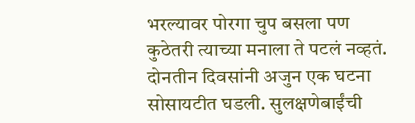भरल्यावर पोरगा चुप बसला पण कुठेतरी त्याच्या मनाला ते पटलं नव्हतं.
दोनतीन दिवसांनी अजुन एक घटना सोसायटीत घडली. सुलक्षणेबाईंची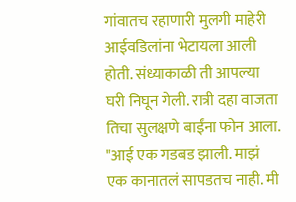गांवातच रहाणारी मुलगी माहेरी आईवडिलांना भेटायला आली होती. संध्याकाळी ती आपल्या घरी निघून गेली. रात्री दहा वाजता तिचा सुलक्षणे बाईंना फोन आला.
"आई एक गडबड झाली. माझं एक कानातलं सापडतच नाही. मी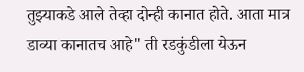तुझ्याकडे आले तेव्हा दोन्ही कानात होते. आता मात्र डाव्या कानातच आहे" ती रडकुंडीला येऊन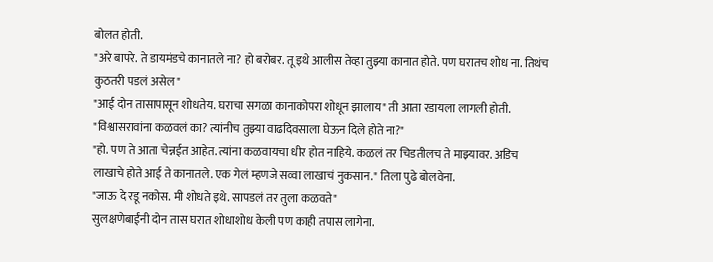बोलत होती.
"अरे बापरे. ते डायमंडचे कानातले ना? हो बरोबर. तू इथे आलीस तेव्हा तुझ्या कानात होते. पण घरातच शोध ना. तिथंच कुठतरी पडलं असेल"
"आई दोन तासापासून शोधतेय. घराचा सगळा कानाकोपरा शोधून झालाय" ती आता रडायला लागली होती.
"विश्वासरावांना कळवलं का? त्यांनीच तुझ्या वाढदिवसाला घेऊन दिले होते ना?"
"हो. पण ते आता चेन्नईत आहेत. त्यांना कळवायचा धीर होत नाहिये. कळलं तर चिडतीलच ते माझ्यावर. अडिच लाखाचे होते आई ते कानातले. एक गेलं म्हणजे सव्वा लाखाचं नुकसान." तिला पुढे बोलवेना.
"जाऊ दे रडू नकोस. मी शोधते इथे. सापडलं तर तुला कळवते"
सुलक्षणेबाईंनी दोन तास घरात शोधाशोध केली पण काही तपास लागेना.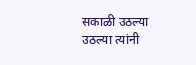सकाळी उठल्या उठल्या त्यांनी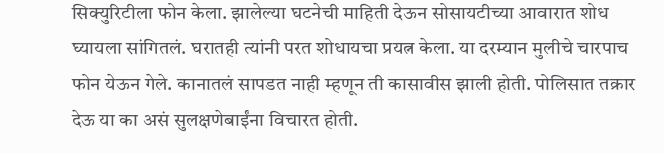सिक्युरिटीला फोन केला. झालेल्या घटनेची माहिती देऊन सोसायटीच्या आवारात शोध घ्यायला सांगितलं. घरातही त्यांनी परत शोधायचा प्रयत्न केला. या दरम्यान मुलीचे चारपाच फोन येऊन गेले. कानातलं सापडत नाही म्हणून ती कासावीस झाली होती. पोलिसात तक्रार देऊ या का असं सुलक्षणेबाईंना विचारत होती.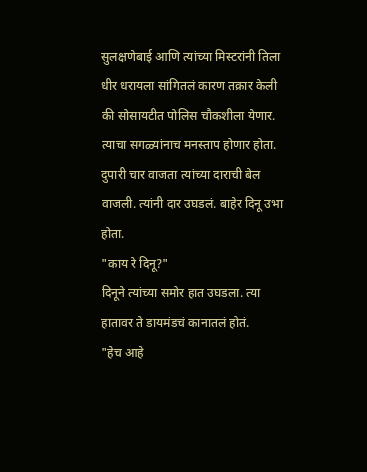सुलक्षणेबाई आणि त्यांच्या मिस्टरांनी तिला धीर धरायला सांगितलं कारण तक्रार केली की सोसायटीत पोलिस चौकशीला येणार. त्याचा सगळ्यांनाच मनस्ताप होणार होता. दुपारी चार वाजता त्यांच्या दाराची बेल वाजली. त्यांनी दार उघडलं. बाहेर दिनू उभा होता.
"काय रे दिनू?"
दिनूने त्यांच्या समोर हात उघडला. त्या हातावर ते डायमंडचं कानातलं होतं.
"हेच आहे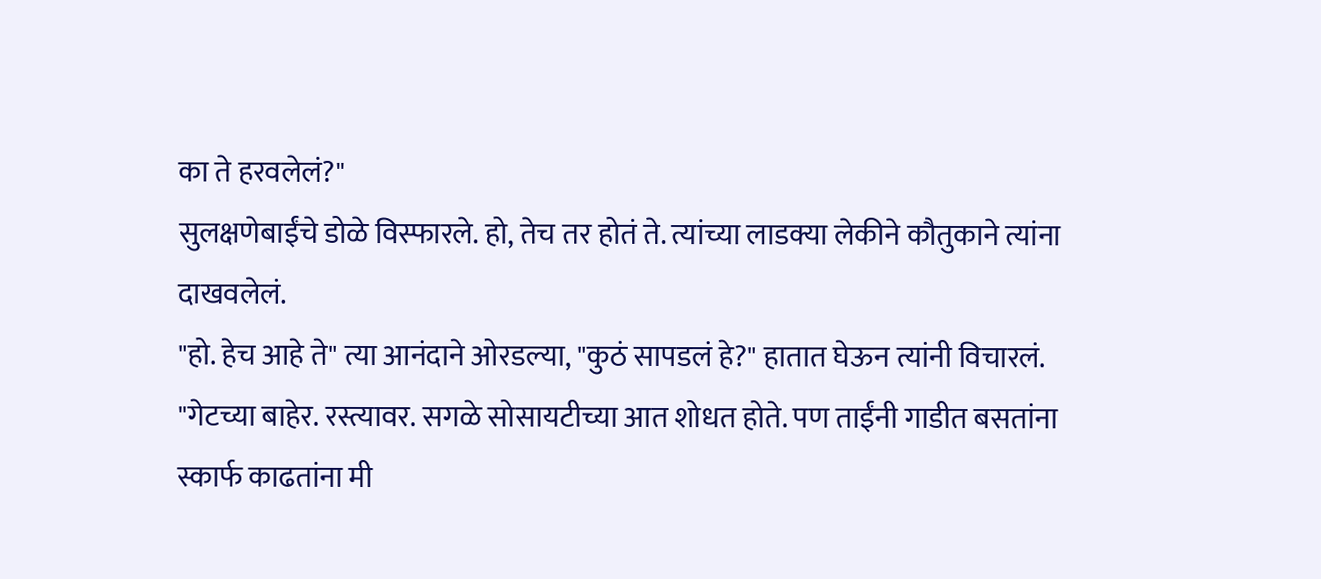का ते हरवलेलं?"
सुलक्षणेबाईंचे डोळे विस्फारले. हो, तेच तर होतं ते. त्यांच्या लाडक्या लेकीने कौतुकाने त्यांना दाखवलेलं.
"हो. हेच आहे ते" त्या आनंदाने ओरडल्या, "कुठं सापडलं हे?" हातात घेऊन त्यांनी विचारलं.
"गेटच्या बाहेर. रस्त्यावर. सगळे सोसायटीच्या आत शोधत होते. पण ताईंनी गाडीत बसतांना स्कार्फ काढतांना मी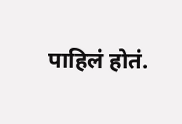पाहिलं होतं.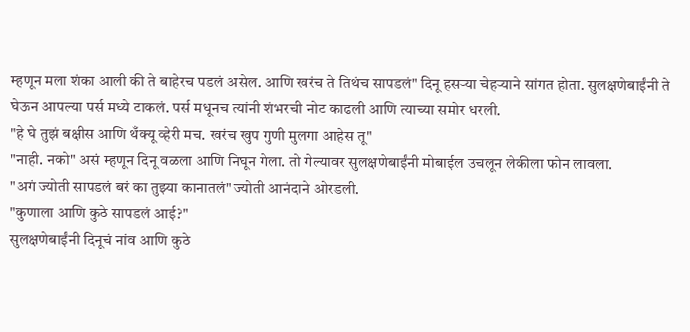म्हणून मला शंका आली की ते बाहेरच पडलं असेल. आणि खरंच ते तिथंच सापडलं" दिनू हसऱ्या चेहऱ्याने सांगत होता. सुलक्षणेबाईंनी ते घेऊन आपल्या पर्स मध्ये टाकलं. पर्स मधूनच त्यांनी शंभरची नोट काढली आणि त्याच्या समोर धरली.
"हे घे तुझं बक्षीस आणि थँक्यू व्हेरी मच. खरंच खुप गुणी मुलगा आहेस तू"
"नाही. नको" असं म्हणून दिनू वळला आणि निघून गेला. तो गेल्यावर सुलक्षणेबाईंनी मोबाईल उचलून लेकीला फोन लावला.
"अगं ज्योती सापडलं बरं का तुझ्या कानातलं" ज्योती आनंदाने ओरडली.
"कुणाला आणि कुठे सापडलं आई?"
सुलक्षणेबाईंनी दिनूचं नांव आणि कुठे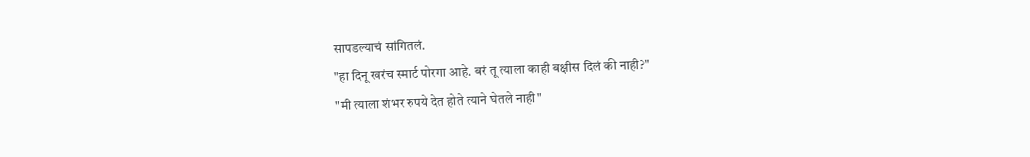सापडल्याचं सांगितलं.
"हा दिनू खरंच स्मार्ट पोरगा आहे. बरं तू त्याला काही बक्षीस दिलं की नाही?"
"मी त्याला शंभर रुपये देत होते त्याने घेतले नाही"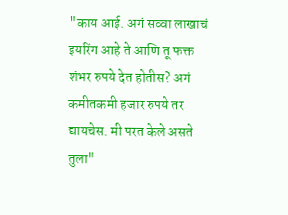"काय आई. अगं सव्वा लाखाचं इयरिंग आहे ते आणि तू फक्त शंभर रुपये देत होतीस? अगं कमीतकमी हजार रुपये तर द्यायचेस. मी परत केले असते तुला"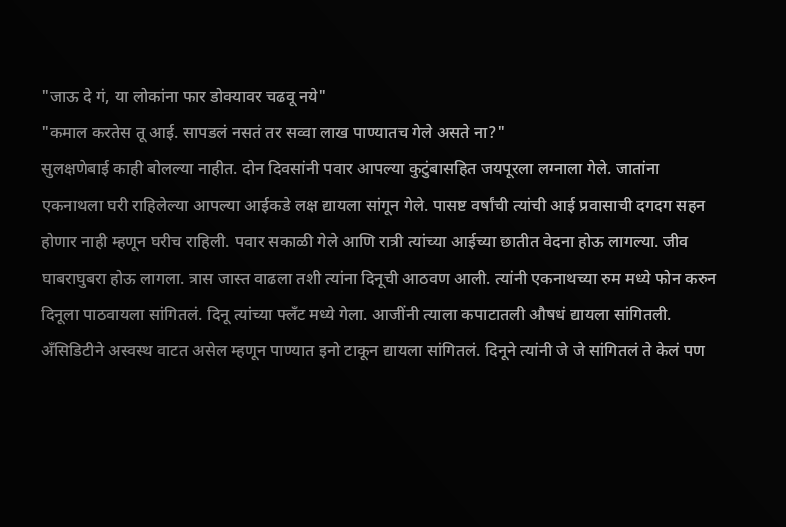"जाऊ दे गं, या लोकांना फार डोक्यावर चढवू नये"
"कमाल करतेस तू आई. सापडलं नसतं तर सव्वा लाख पाण्यातच गेले असते ना?"
सुलक्षणेबाई काही बोलल्या नाहीत. दोन दिवसांनी पवार आपल्या कुटुंबासहित जयपूरला लग्नाला गेले. जातांना एकनाथला घरी राहिलेल्या आपल्या आईकडे लक्ष द्यायला सांगून गेले. पासष्ट वर्षांची त्यांची आई प्रवासाची दगदग सहन होणार नाही म्हणून घरीच राहिली. पवार सकाळी गेले आणि रात्री त्यांच्या आईच्या छातीत वेदना होऊ लागल्या. जीव घाबराघुबरा होऊ लागला. त्रास जास्त वाढला तशी त्यांना दिनूची आठवण आली. त्यांनी एकनाथच्या रुम मध्ये फोन करुन दिनूला पाठवायला सांगितलं. दिनू त्यांच्या फ्लँट मध्ये गेला. आजींनी त्याला कपाटातली औषधं द्यायला सांगितली. अँसिडिटीने अस्वस्थ वाटत असेल म्हणून पाण्यात इनो टाकून द्यायला सांगितलं. दिनूने त्यांनी जे जे सांगितलं ते केलं पण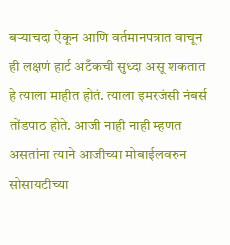बऱ्याचदा ऐकून आणि वर्तमानपत्रात वाचून ही लक्षणं हार्ट अटँकची सुध्दा असू शकतात हे त्याला माहीत होतं. त्याला इमरजंसी नंबर्स तोंडपाठ होते. आजी नाही नाही म्हणत असतांना त्याने आजीच्या मोबाईलवरुन सोसायटीच्या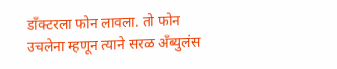डाँक्टरला फोन लावला. तो फोन उचलेना म्हणून त्याने सरळ अँब्युलंस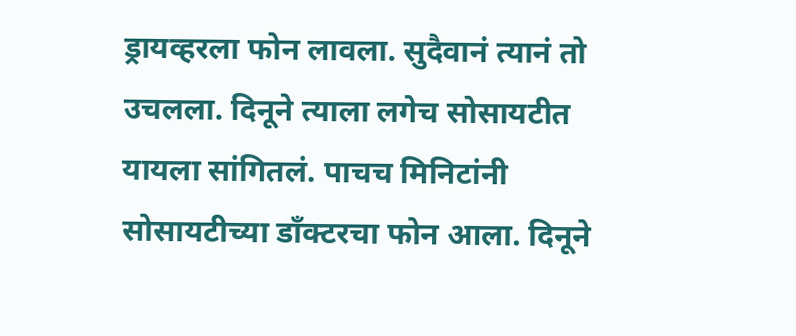ड्रायव्हरला फोन लावला. सुदैवानं त्यानं तो उचलला. दिनूने त्याला लगेच सोसायटीत यायला सांगितलं. पाचच मिनिटांनी सोसायटीच्या डाँक्टरचा फोन आला. दिनूने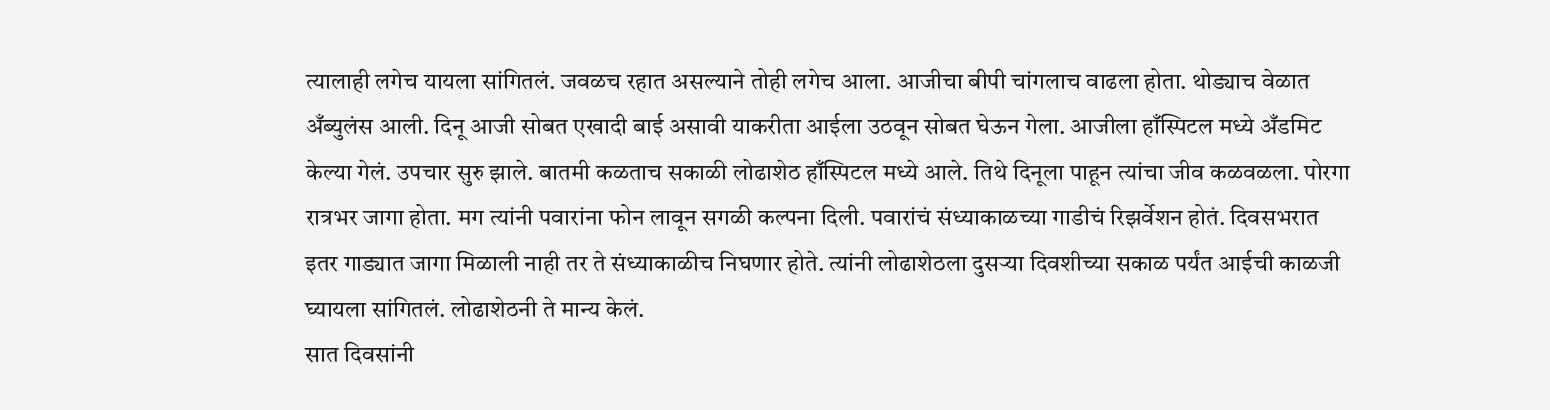त्यालाही लगेच यायला सांगितलं. जवळच रहात असल्याने तोही लगेच आला. आजीचा बीपी चांगलाच वाढला होता. थोड्याच वेळात अँब्युलंस आली. दिनू आजी सोबत एखादी बाई असावी याकरीता आईला उठवून सोबत घेऊन गेला. आजीला हाँस्पिटल मध्ये अँडमिट केल्या गेलं. उपचार सुरु झाले. बातमी कळताच सकाळी लोढाशेठ हाँस्पिटल मध्ये आले. तिथे दिनूला पाहून त्यांचा जीव कळवळला. पोरगा रात्रभर जागा होता. मग त्यांनी पवारांना फोन लावून सगळी कल्पना दिली. पवारांचं संध्याकाळच्या गाडीचं रिझर्वेशन होतं. दिवसभरात इतर गाड्यात जागा मिळाली नाही तर ते संध्याकाळीच निघणार होते. त्यांनी लोढाशेठला दुसऱ्या दिवशीच्या सकाळ पर्यंत आईची काळजी घ्यायला सांगितलं. लोढाशेठनी ते मान्य केलं.
सात दिवसांनी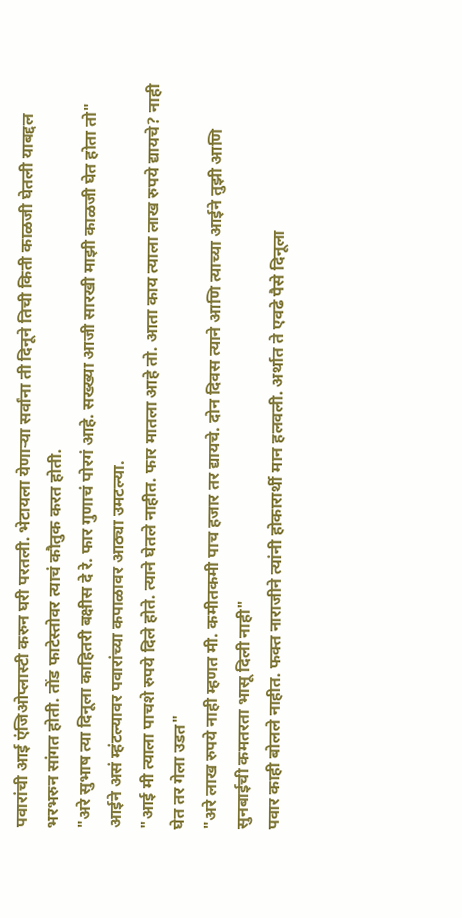पवारांची आई एंजिओप्लास्टी करुन घरी परतली. भेटायला येणाऱ्या सर्वांना ती दिनूने तिची किती काळजी घेतली याबद्दल भरभरुन सांगत होती. तोंड फाटेस्तोवर त्याचं कौतुक करत होती.
"अरे सुभाष त्या दिनूला काहितरी बक्षीस दे रे. फार गुणाचं पोरगं आहे. सख्ख्या आजी सारखी माझी काळजी घेत होता तो"
आईने असं म्हंटल्यावर पवारांच्या कपाळावर आठ्या उमटल्या.
"आई मी त्याला पाचशे रुपये दिले होते. त्याने घेतले नाहीत. फार मातला आहे तो. आता काय त्याला लाख रुपये द्यायचे? नाही घेत तर गेला उडत"
"अरे लाख रुपये नाही म्हणत मी. कमीतकमी पाच हजार तर द्यायचे. दोन दिवस त्याने आणि त्याच्या आईने तुझी आणि सुनबाईची कमतरता भासू दिली नाही"
पवार काही बोलले नाहीत. फक्त नाराजीने त्यांनी होकारार्थी मान हलवली. अर्थात ते एवढे पैसे दिनूला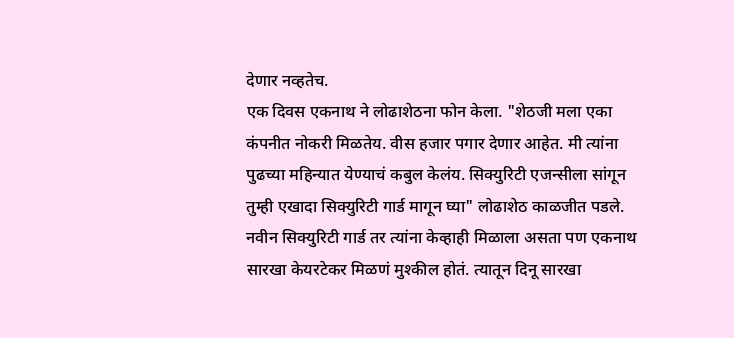देणार नव्हतेच.
एक दिवस एकनाथ ने लोढाशेठना फोन केला. "शेठजी मला एका कंपनीत नोकरी मिळतेय. वीस हजार पगार देणार आहेत. मी त्यांना पुढच्या महिन्यात येण्याचं कबुल केलंय. सिक्युरिटी एजन्सीला सांगून तुम्ही एखादा सिक्युरिटी गार्ड मागून घ्या" लोढाशेठ काळजीत पडले. नवीन सिक्युरिटी गार्ड तर त्यांना केव्हाही मिळाला असता पण एकनाथ सारखा केयरटेकर मिळणं मुश्कील होतं. त्यातून दिनू सारखा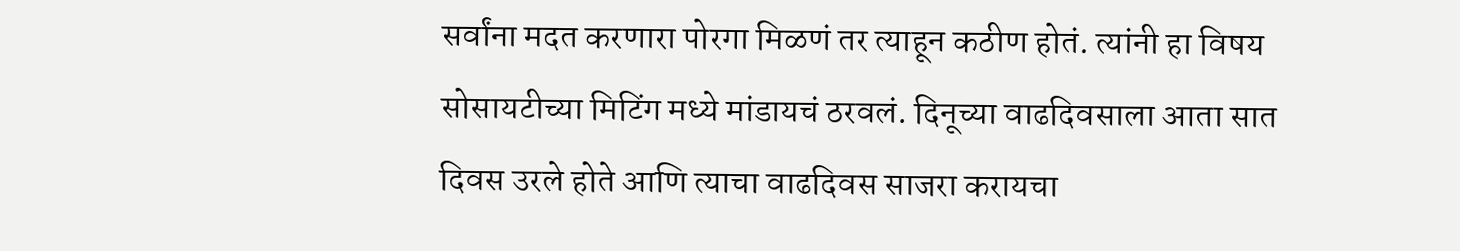सर्वांना मदत करणारा पोरगा मिळणं तर त्याहून कठीण होतं. त्यांनी हा विषय सोसायटीच्या मिटिंग मध्ये मांडायचं ठरवलं. दिनूच्या वाढदिवसाला आता सात दिवस उरले होते आणि त्याचा वाढदिवस साजरा करायचा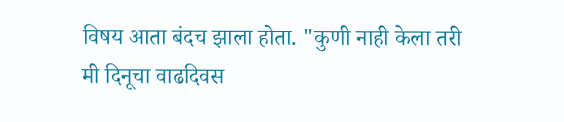विषय आता बंदच झाला होता. "कुणी नाही केला तरी मी दिनूचा वाढदिवस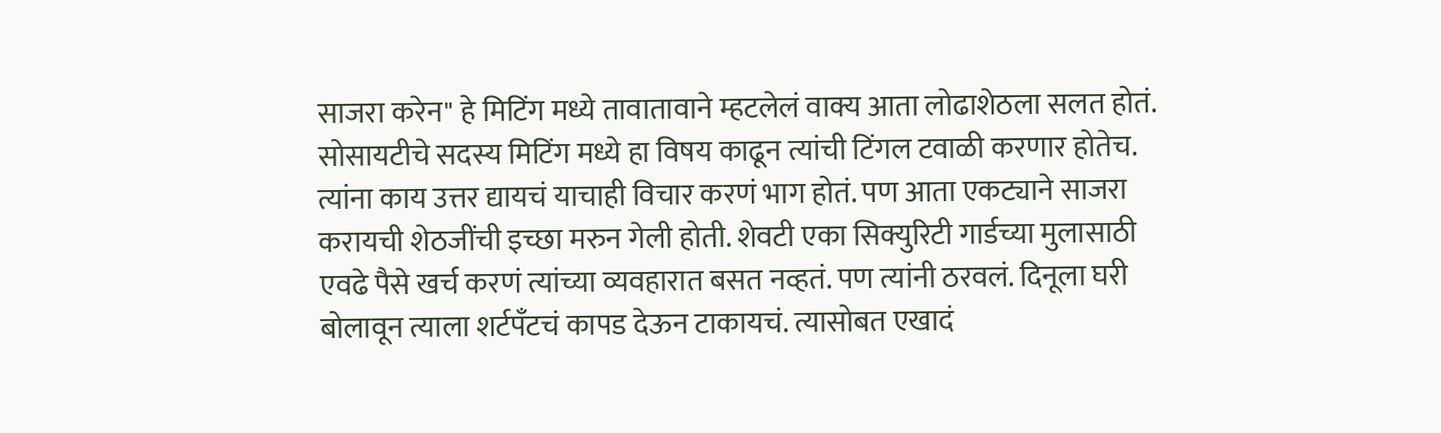साजरा करेन" हे मिटिंग मध्ये तावातावाने म्हटलेलं वाक्य आता लोढाशेठला सलत होतं. सोसायटीचे सदस्य मिटिंग मध्ये हा विषय काढून त्यांची टिंगल टवाळी करणार होतेच. त्यांना काय उत्तर द्यायचं याचाही विचार करणं भाग होतं. पण आता एकट्याने साजरा करायची शेठजींची इच्छा मरुन गेली होती. शेवटी एका सिक्युरिटी गार्डच्या मुलासाठी एवढे पैसे खर्च करणं त्यांच्या व्यवहारात बसत नव्हतं. पण त्यांनी ठरवलं. दिनूला घरी बोलावून त्याला शर्टपँटचं कापड देऊन टाकायचं. त्यासोबत एखादं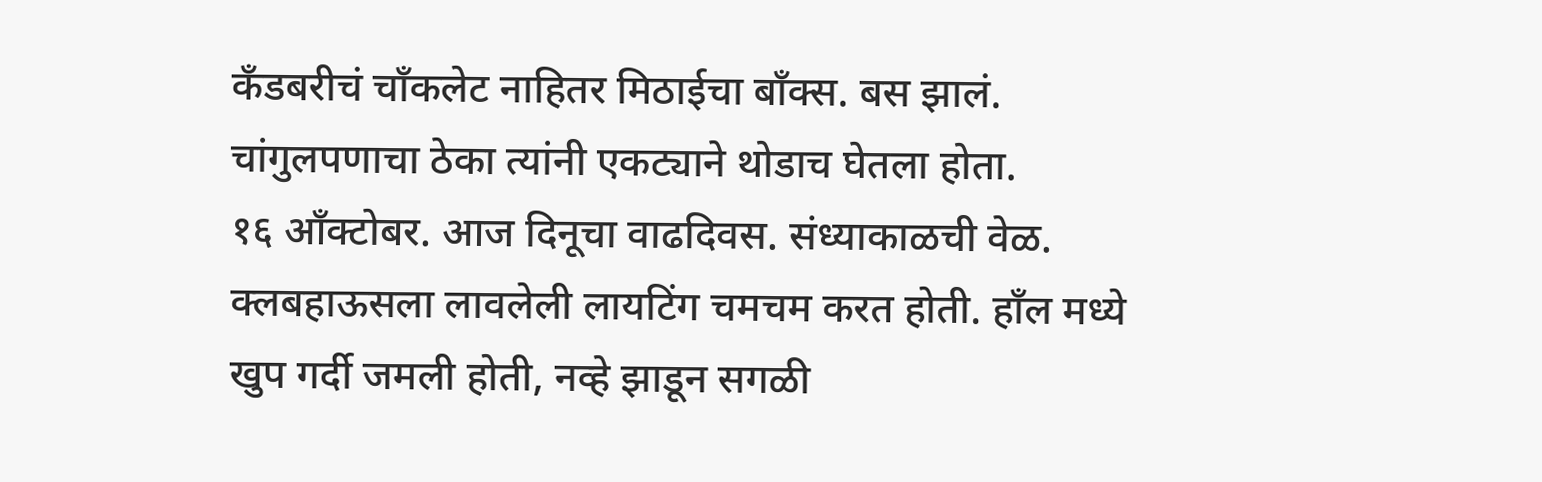कँडबरीचं चाँकलेट नाहितर मिठाईचा बाँक्स. बस झालं. चांगुलपणाचा ठेका त्यांनी एकट्याने थोडाच घेतला होता.
१६ आँक्टोबर. आज दिनूचा वाढदिवस. संध्याकाळची वेळ. क्लबहाऊसला लावलेली लायटिंग चमचम करत होती. हाँल मध्ये खुप गर्दी जमली होती, नव्हे झाडून सगळी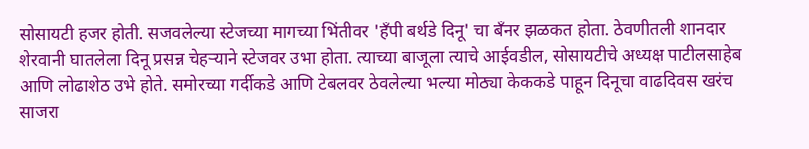सोसायटी हजर होती. सजवलेल्या स्टेजच्या मागच्या भिंतीवर 'हँपी बर्थडे दिनू' चा बँनर झळकत होता. ठेवणीतली शानदार शेरवानी घातलेला दिनू प्रसन्न चेहऱ्याने स्टेजवर उभा होता. त्याच्या बाजूला त्याचे आईवडील, सोसायटीचे अध्यक्ष पाटीलसाहेब आणि लोढाशेठ उभे होते. समोरच्या गर्दीकडे आणि टेबलवर ठेवलेल्या भल्या मोठ्या केककडे पाहून दिनूचा वाढदिवस खरंच साजरा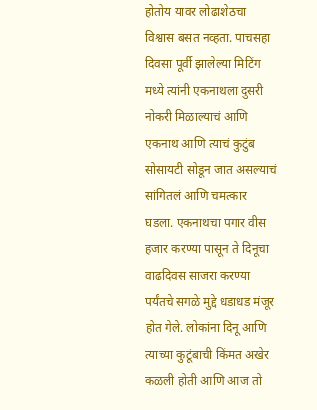होतोय यावर लोढाशेठचा विश्वास बसत नव्हता. पाचसहा दिवसा पूर्वी झालेल्या मिटिंग मध्ये त्यांनी एकनाथला दुसरी नोकरी मिळाल्याचं आणि एकनाथ आणि त्याचं कुटुंब सोसायटी सोडून जात असल्याचं सांगितलं आणि चमत्कार घडला. एकनाथचा पगार वीस हजार करण्या पासून ते दिनूचा वाढदिवस साजरा करण्या पर्यंतचे सगळे मुद्दे धडाधड मंजूर होत गेले. लोकांना दिनू आणि त्याच्या कुटूंबाची किंमत अखेर कळली होती आणि आज तो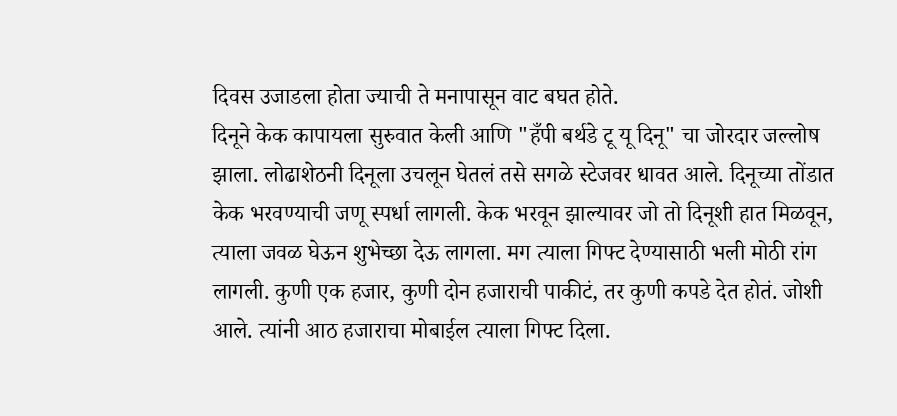दिवस उजाडला होता ज्याची ते मनापासून वाट बघत होते.
दिनूने केक कापायला सुरुवात केली आणि "हँपी बर्थडे टू यू दिनू" चा जोरदार जल्लोष झाला. लोढाशेठनी दिनूला उचलून घेतलं तसे सगळे स्टेजवर धावत आले. दिनूच्या तोंडात केक भरवण्याची जणू स्पर्धा लागली. केक भरवून झाल्यावर जो तो दिनूशी हात मिळवून, त्याला जवळ घेऊन शुभेच्छा देऊ लागला. मग त्याला गिफ्ट देण्यासाठी भली मोठी रांग लागली. कुणी एक हजार, कुणी दोन हजाराची पाकीटं, तर कुणी कपडे देत होतं. जोशी आले. त्यांनी आठ हजाराचा मोबाईल त्याला गिफ्ट दिला.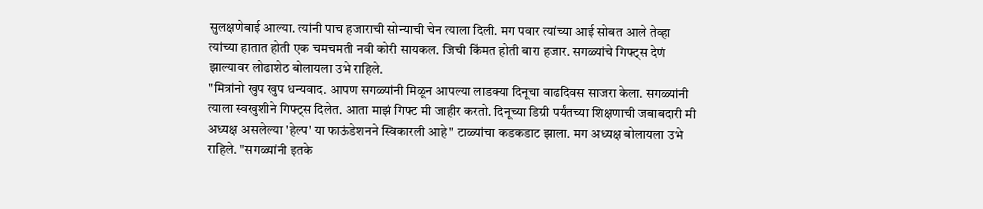सुलक्षणेबाई आल्या. त्यांनी पाच हजाराची सोन्याची चेन त्याला दिली. मग पवार त्यांच्या आई सोबत आले तेव्हा त्यांच्या हातात होती एक चमचमती नवी कोरी सायकल. जिची किंमत होती बारा हजार. सगळ्यांचे गिफ्ट्स देणं झाल्यावर लोढाशेठ बोलायला उभे राहिले.
"मित्रांनो खुप खुप धन्यवाद. आपण सगळ्यांनी मिळून आपल्या लाडक्या दिनूचा वाढदिवस साजरा केला. सगळ्यांनी त्याला स्वखुशीने गिफ्ट्स दिलेत. आता माझं गिफ्ट मी जाहीर करतो. दिनूच्या डिग्री पर्यंतच्या शिक्षणाची जबाबदारी मी अध्यक्ष असलेल्या 'हेल्प' या फाऊंडेशनने स्विकारली आहे" टाळ्यांचा कडकडाट झाला. मग अध्यक्ष बोलायला उभे राहिले. "सगळ्यांनी इतके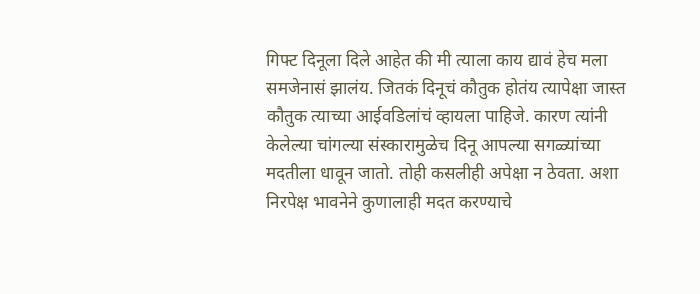गिफ्ट दिनूला दिले आहेत की मी त्याला काय द्यावं हेच मला समजेनासं झालंय. जितकं दिनूचं कौतुक होतंय त्यापेक्षा जास्त कौतुक त्याच्या आईवडिलांचं व्हायला पाहिजे. कारण त्यांनी केलेल्या चांगल्या संस्कारामुळेच दिनू आपल्या सगळ्यांच्या मदतीला धावून जातो. तोही कसलीही अपेक्षा न ठेवता. अशा निरपेक्ष भावनेने कुणालाही मदत करण्याचे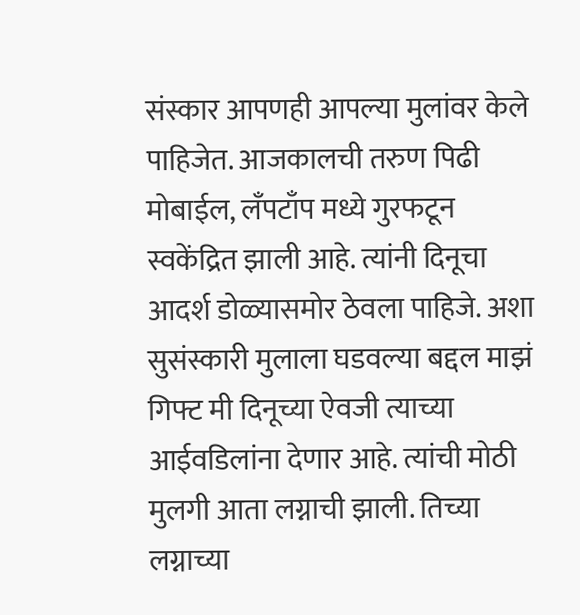संस्कार आपणही आपल्या मुलांवर केले पाहिजेत. आजकालची तरुण पिढी मोबाईल, लँपटाँप मध्ये गुरफटून स्वकेंद्रित झाली आहे. त्यांनी दिनूचा आदर्श डोळ्यासमोर ठेवला पाहिजे. अशा सुसंस्कारी मुलाला घडवल्या बद्दल माझं गिफ्ट मी दिनूच्या ऐवजी त्याच्या आईवडिलांना देणार आहे. त्यांची मोठी मुलगी आता लग्नाची झाली. तिच्या लग्नाच्या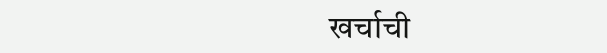खर्चाची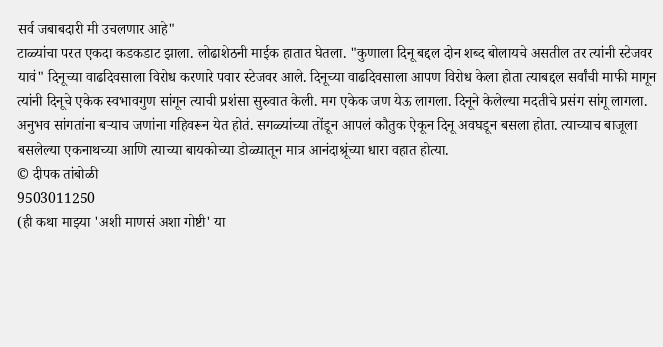सर्व जबाबदारी मी उचलणार आहे"
टाळ्यांचा परत एकदा कडकडाट झाला. लोढाशेठनी माईक हातात घेतला. "कुणाला दिनू बद्दल दोन शब्द बोलायचे असतील तर त्यांनी स्टेजवर यावं" दिनूच्या वाढदिवसाला विरोध करणारे पवार स्टेजवर आले. दिनूच्या वाढदिवसाला आपण विरोध केला होता त्याबद्दल सर्वांची माफी मागून त्यांनी दिनूचे एकेक स्वभावगुण सांगून त्याची प्रशंसा सुरुवात केली. मग एकेक जण येऊ लागला. दिनूने केलेल्या मदतीचे प्रसंग सांगू लागला. अनुभव सांगतांना बऱ्याच जणांना गहिवरून येत होतं. सगळ्यांच्या तोंडून आपलं कौतुक ऐकून दिनू अवघडून बसला होता. त्याच्याच बाजूला बसलेल्या एकनाथच्या आणि त्याच्या बायकोच्या डोळ्यातून मात्र आनंदाश्रूंच्या धारा वहात होत्या.
© दीपक तांबोळी
9503011250
(ही कथा माझ्या 'अशी माणसं अशा गोष्टी' या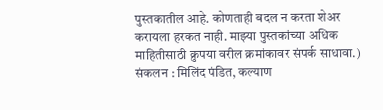पुस्तकातील आहे. कोणताही बदल न करता शेअर करायला हरकत नाही. माझ्या पुस्तकांच्या अधिक माहितीसाठी क्रुपया वरील क्रमांकावर संपर्क साधावा.)
संकलन : मिलिंद पंडित, कल्याण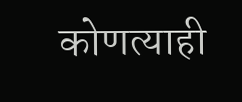कोणत्याही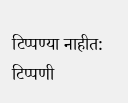टिप्पण्या नाहीत:
टिप्पणी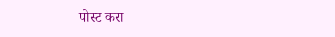पोस्ट करा